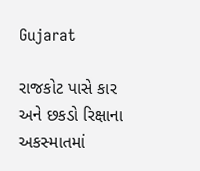Gujarat

રાજકોટ પાસે કાર અને છકડો રિક્ષાના અકસ્માતમાં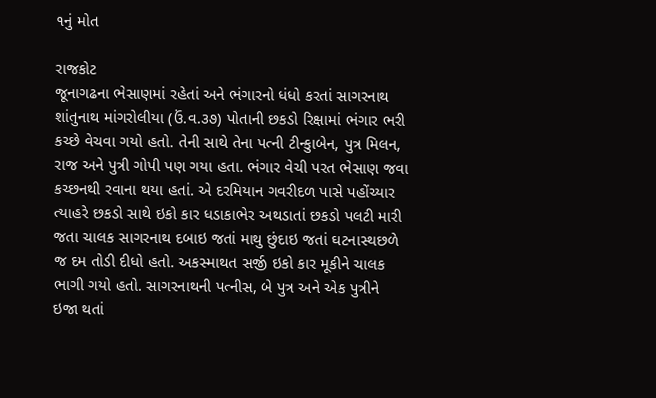૧નું મોત

રાજકોટ
જૂનાગઢના ભેસાણમાં રહેતાં અને ભંગારનો ધંધો કરતાં સાગરનાથ શાંતુનાથ માંગરોલીયા (ઉં.વ.૩૭) પોતાની છકડો રિક્ષામાં ભંગાર ભરી કચ્છે વેચવા ગયો હતો. તેની સાથે તેના પત્ની ટીન્કુાબેન, પુત્ર મિલન, રાજ અને પુત્રી ગોપી પણ ગયા હતા. ભંગાર વેચી પરત ભેસાણ જવા કચ્છનથી રવાના થયા હતાં. એ દરમિયાન ગવરીદળ પાસે પહોંચ્યાર ત્યાહરે છકડો સાથે ઇકો કાર ધડાકાભેર અથડાતાં છકડો પલટી મારી જતા ચાલક સાગરનાથ દબાઇ જતાં માથુ છુંદાઇ જતાં ઘટનાસ્થછળે જ દમ તોડી દીધો હતો. અકસ્માથત સર્જી ઇકો કાર મૂકીને ચાલક ભાગી ગયો હતો. સાગરનાથની પત્નીસ, બે પુત્ર અને એક પુત્રીને ઇજા થતાં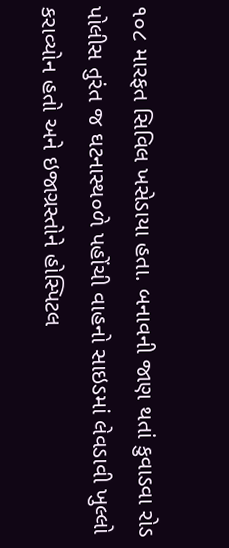૧૦૮ મારફત સિવિલ ખસેડાયા હતા. બનાવની જાણ થતાં કુવાડવા રોડ પોલીસ તુરંત જ ઘટનાસ્થ૦ળે પહોંચી વાહનો સાઇડમાં લેવડાવી ખુલ્લો કરાવ્યોન હતો અને ઇજાગ્રસ્તોને હોસ્પિટલ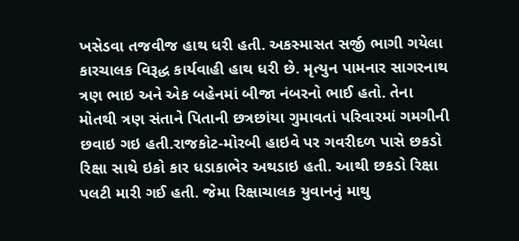ખસેડવા તજવીજ હાથ ધરી હતી. અકસ્માસત સર્જી ભાગી ગયેલા કારચાલક વિરૂદ્ધ કાર્યવાહી હાથ ધરી છે. મૃત્યુન પામનાર સાગરનાથ ત્રણ ભાઇ અને એક બહેનમાં બીજા નંબરનો ભાઈ હતો. તેના મોતથી ત્રણ સંતાને પિતાની છત્રછાંયા ગુમાવતાં પરિવારમાં ગમગીની છવાઇ ગઇ હતી.રાજકોટ-મોરબી હાઇવે પર ગવરીદળ પાસે છકડો રિક્ષા સાથે ઇકો કાર ધડાકાભેર અથડાઇ હતી. આથી છકડો રિક્ષા પલટી મારી ગઈ હતી. જેમા રિક્ષાચાલક યુવાનનું માથુ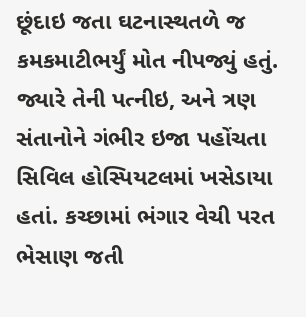છૂંદાઇ જતા ઘટનાસ્થતળે જ કમકમાટીભર્યું મોત નીપજ્યું હતું. જ્યારે તેની પત્નીઇ, અને ત્રણ સંતાનોને ગંભીર ઇજા પહોંચતા સિવિલ હોસ્પિયટલમાં ખસેડાયા હતાં. કચ્છામાં ભંગાર વેચી પરત ભેસાણ જતી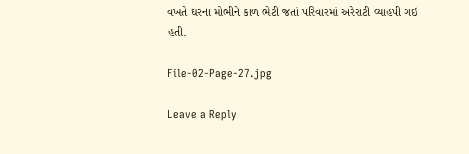વખતે ઘરના મોભીને કાળ ભેટી જતાં પરિવારમાં અરેરાટી વ્યાહપી ગઇ હતી.

File-02-Page-27.jpg

Leave a Reply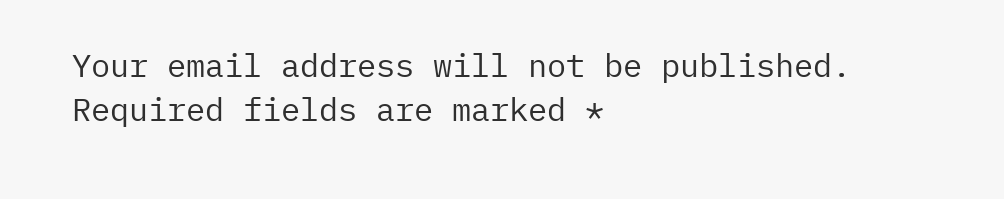Your email address will not be published. Required fields are marked *